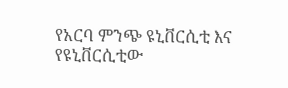የአርባ ምንጭ ዩኒቨርሲቲ እና የዩኒቨርሲቲው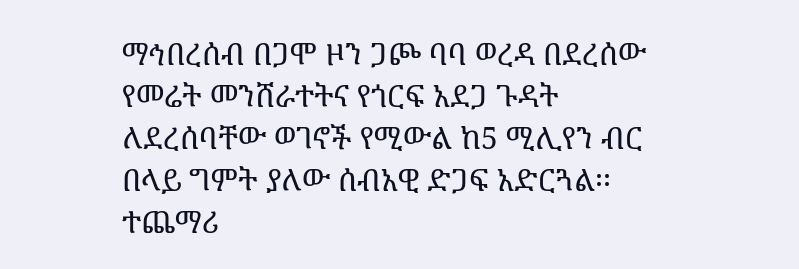ማኅበረሰብ በጋሞ ዞን ጋጮ ባባ ወረዳ በደረሰው የመሬት መንሸራተትና የጎርፍ አደጋ ጉዳት ለደረሰባቸው ወገኖች የሚውል ከ5 ሚሊየን ብር በላይ ግምት ያለው ሰብአዊ ድጋፍ አድርጓል፡፡ተጨማሪ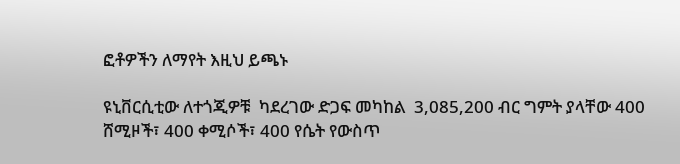ፎቶዎችን ለማየት እዚህ ይጫኑ

ዩኒቨርሲቲው ለተጎጂዎቹ  ካደረገው ድጋፍ መካከል  3,085,200 ብር ግምት ያላቸው 400 ሸሚዞች፣ 400 ቀሚሶች፣ 400 የሴት የውስጥ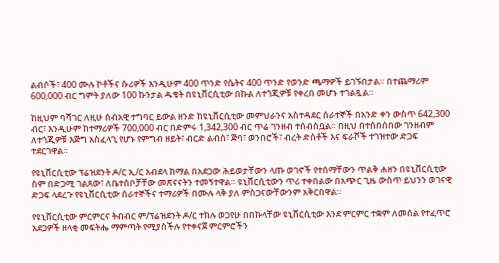ልብሶች፣ 400 ሙሉ ኮቶችና ሱሪዎች እንዲሁም 400 ጥንድ የሴትና 400 ጥንድ የወንድ ጫማዎች ይገኙበታል። በተጨማሪም 600,000 ብር ግምት ያለው 100 ኩንታል ዱቄት በዩኒቨርሲቲው በኩል ለተጎጂዎቹ የቀረበ መሆኑ ተገልጿል።

ከዚህም ባሻገር ለዚሁ ሰብአዊ ተግባር ይውል ዘንድ ከዩኒቨርሲቲው መምህራንና አስተዳደር ሰራተኞች በአንድ ቀን ውስጥ 642,300 ብር፣ እንዲሁም ከተማሪዎች 700,000 ብር በድምሩ 1,342,300 ብር ጥሬ ገንዘብ ተሰብስቧል። በዚህ በተሰበሰበው ገንዘብም ለተጎጂዎቹ እጅግ አስፈላጊ የሆኑ የምግብ ዘይት፣ ብርድ ልብስ፣ ጅባ፣ ወንበሮች፣ ብረት ድስቶች እና ፍራሾች ተገዝተው ድጋፍ ተደርገዋል።

የዩኒቨርሲቲው ፕሬዝደንት ዶ/ር ኢ/ር አብደላ ከማል በአደጋው ሕይወታቸውን ላጡ ወገኖች የተሰማቸውን ጥልቅ ሐዘን በዩኒቨርሲቲው ስም በድጋሚ ገልጸው፣ ለቤተሰቦቻቸው መጽናናትን ተመኝተዋል። ዩኒቨርሲቲውን ጥሪ ተቀበልው በአጭር ጊዜ ውስጥ ይህንን ወገናዊ ድጋፍ ላደረጉ የዩኒቨርሲቲው ሰራተኞችና ተማሪዎች በሙሉ ላቅ ያለ ምስጋናውቸውንም አቅርበዋል።

የዩኒቨርሲቲው ምርምርና ትብብር ም/ፕሬዝደንት ዶ/ር ተክሉ ወጋየሁ በበኩላቸው ዩኒቨርሲቲው እንደ ምርምር ተቋም ለመሰል የተፈጥሮ አደጋዎች ዘላቂ መፍትሔ ማምጣት የሚያስችሉ የተቀናጀ ምርምሮችን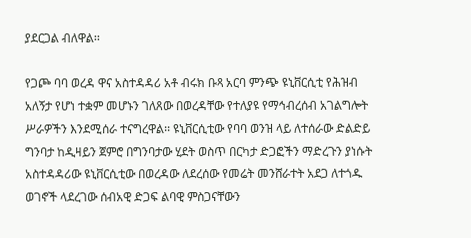ያደርጋል ብለዋል፡፡

የጋጮ ባባ ወረዳ ዋና አስተዳዳሪ አቶ ብሩክ ቡጻ አርባ ምንጭ ዩኒቨርሲቲ የሕዝብ አለኝታ የሆነ ተቋም መሆኑን ገለጸው በወረዳቸው የተለያዩ የማኅብረሰብ አገልግሎት ሥራዎችን እንደሚሰራ ተናግረዋል፡፡ ዩኒቨርሲቲው የባባ ወንዝ ላይ ለተሰራው ድልድይ ግንባታ ከዲዛይን ጀምሮ በግንባታው ሂደት ወስጥ በርካታ ድጋፎችን ማድረጉን ያነሱት አስተዳዳሪው ዩኒቨርሲቲው በወረዳው ለደረሰው የመሬት መንሸራተት አደጋ ለተጎዱ ወገኖች ላደረገው ሰብአዊ ድጋፍ ልባዊ ምስጋናቸውን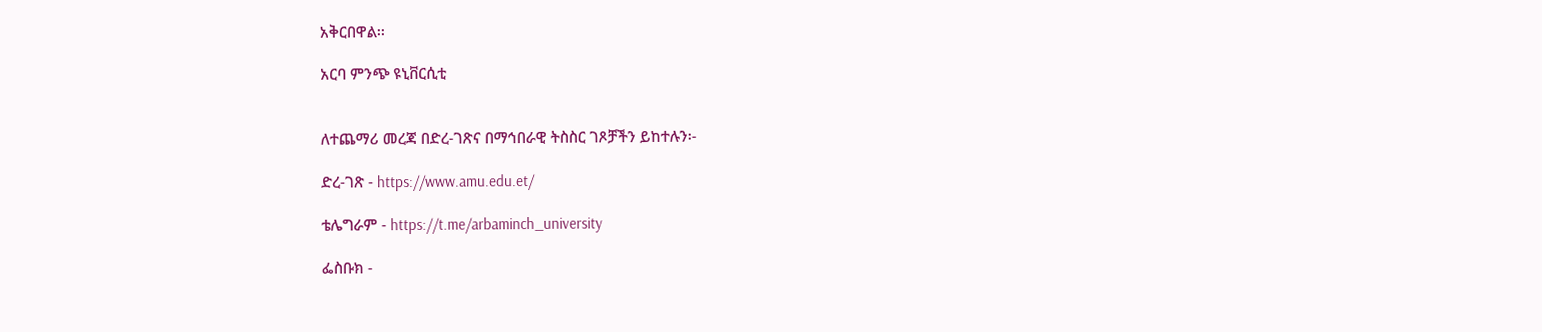አቅርበዋል፡፡

አርባ ምንጭ ዩኒቨርሲቲ


ለተጨማሪ መረጃ በድረ-ገጽና በማኅበራዊ ትስስር ገጾቻችን ይከተሉን፡-

ድረ-ገጽ - https://www.amu.edu.et/

ቴሌግራም - https://t.me/arbaminch_university

ፌስቡክ -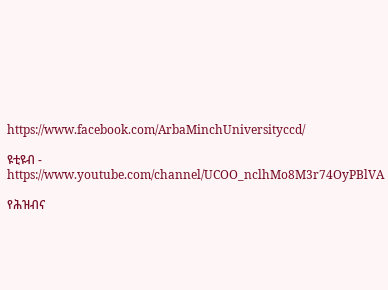https://www.facebook.com/ArbaMinchUniversityccd/

ዩቲዩብ - https://www.youtube.com/channel/UCOO_nclhMo8M3r74OyPBlVA

የሕዝብና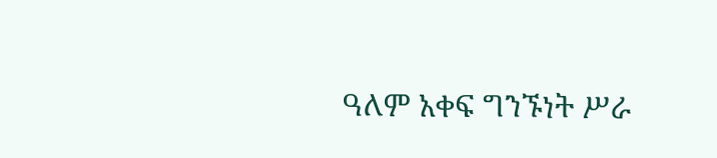ዓለም አቀፍ ግንኙነት ሥራ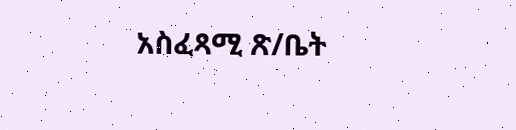አስፈጻሚ ጽ/ቤት